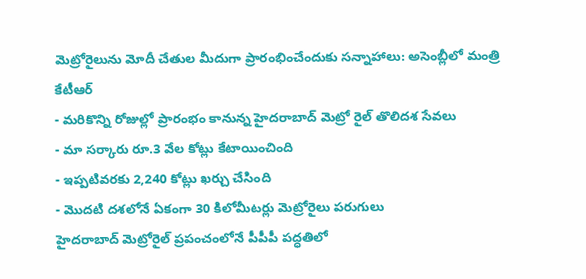మెట్రోరైలును మోదీ చేతుల మీదుగా ప్రారంభించేందుకు సన్నాహాలు: అసెంబ్లీలో మంత్రి కేటీఆర్
- మరికొన్ని రోజుల్లో ప్రారంభం కానున్న హైదరాబాద్ మెట్రో రైల్ తొలిదశ సేవలు
- మా సర్కారు రూ.3 వేల కోట్లు కేటాయించింది
- ఇప్పటివరకు 2,240 కోట్లు ఖర్చు చేసింది
- మొదటి దశలోనే ఏకంగా 30 కిలోమీటర్లు మెట్రోరైలు పరుగులు
హైదరాబాద్ మెట్రోరైల్ ప్రపంచంలోనే పీపీపీ పద్ధతిలో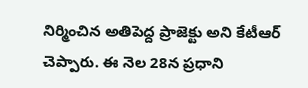నిర్మించిన అతిపెద్ద ప్రాజెక్టు అని కేటీఆర్ చెప్పారు. ఈ నెల 28న ప్రధాని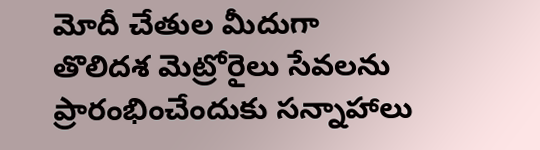మోదీ చేతుల మీదుగా తొలిదశ మెట్రోరైలు సేవలను ప్రారంభించేందుకు సన్నాహాలు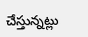చేస్తున్నట్లు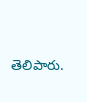తెలిపారు.